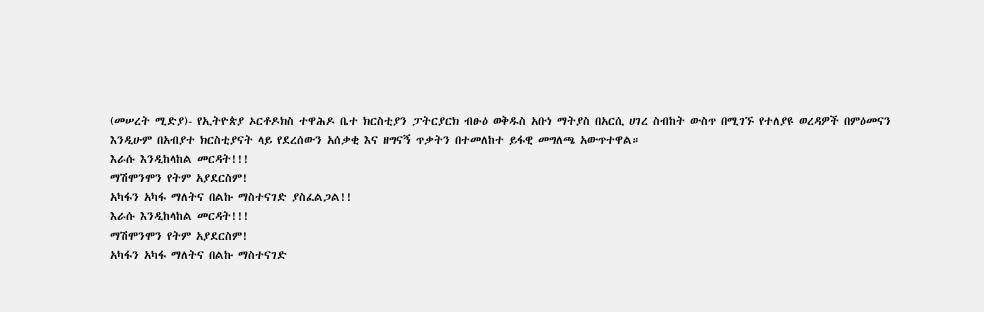(መሠረት ሚድያ)- የኢትዮጵያ ኦርቶዶክስ ተዋሕዶ ቤተ ክርስቲያን ፓትርያርክ ብፁዕ ወቅዱስ አቡነ ማትያስ በአርሲ ሀገረ ስብከት ውስጥ በሚገኙ የተለያዩ ወረዳዎች በምዕመናን እንዲሁም በአብያተ ክርስቲያናት ላይ የደረሰውን አሰቃቂ እና ዘግናኝ ጥቃትን በተመለከተ ይፋዊ መግለጫ አውጥተዋል።
እራሱ እንዲከላከል መርዳት!!!
ማሽሞንሞን የትም አያደርስም!
አካፋን አካፋ ማለትና በልኩ ማስተናገድ ያስፈልጋል!!
እራሱ እንዲከላከል መርዳት!!!
ማሽሞንሞን የትም አያደርስም!
አካፋን አካፋ ማለትና በልኩ ማስተናገድ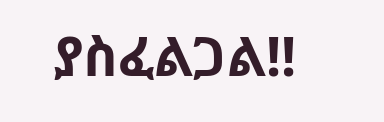ያስፈልጋል!!